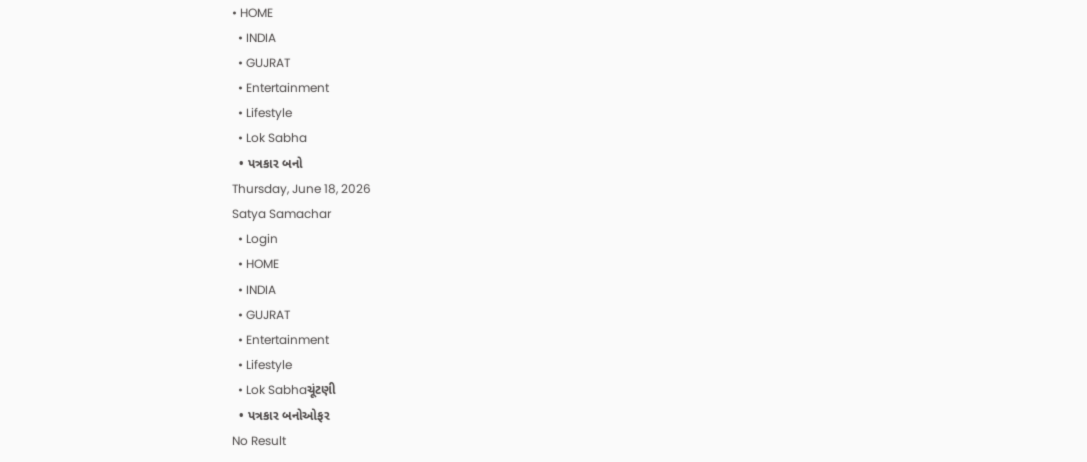• HOME
  • INDIA
  • GUJRAT
  • Entertainment
  • Lifestyle
  • Lok Sabha
  • પત્રકાર બનો
Thursday, June 18, 2026
Satya Samachar
  • Login
  • HOME
  • INDIA
  • GUJRAT
  • Entertainment
  • Lifestyle
  • Lok Sabhaચૂંટણી
  • પત્રકાર બનોઓફર
No Result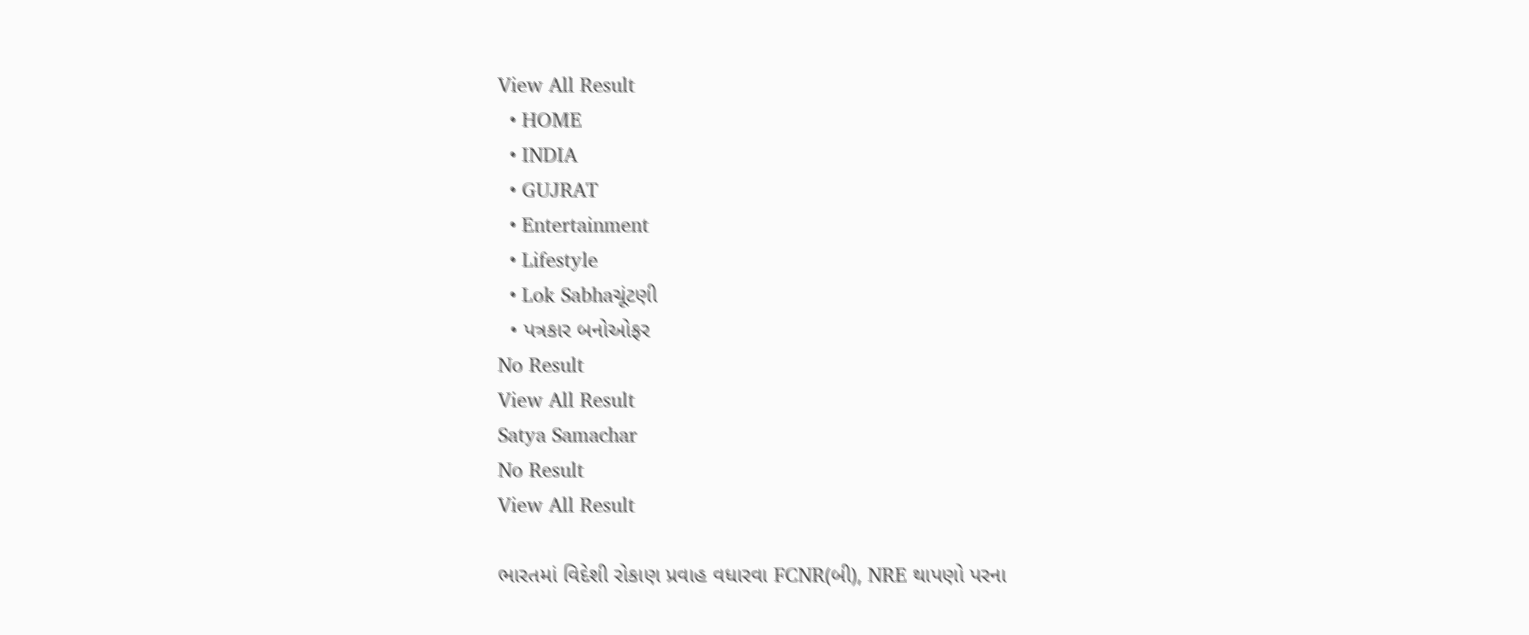View All Result
  • HOME
  • INDIA
  • GUJRAT
  • Entertainment
  • Lifestyle
  • Lok Sabhaચૂંટણી
  • પત્રકાર બનોઓફર
No Result
View All Result
Satya Samachar
No Result
View All Result

ભારતમાં વિદેશી રોકાણ પ્રવાહ વધારવા FCNR(બી), NRE થાપણો પરના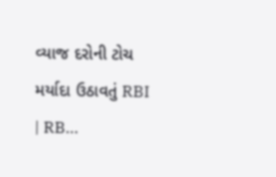વ્યાજ દરોની ટોચ મર્યાદા ઉઠાવતું RBI | RB…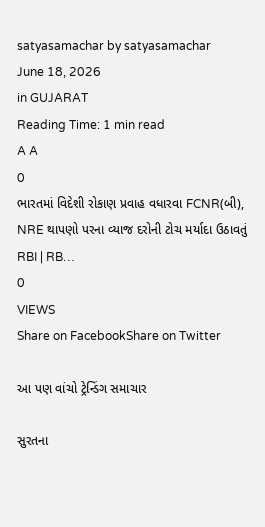satyasamachar by satyasamachar
June 18, 2026
in GUJARAT
Reading Time: 1 min read
A A
0
ભારતમાં વિદેશી રોકાણ પ્રવાહ વધારવા FCNR(બી), NRE થાપણો પરના વ્યાજ દરોની ટોચ મર્યાદા ઉઠાવતું RBI | RB…
0
VIEWS
Share on FacebookShare on Twitter

આ પણ વાંચો ટ્રેન્ડિંગ સમાચાર

સુરતના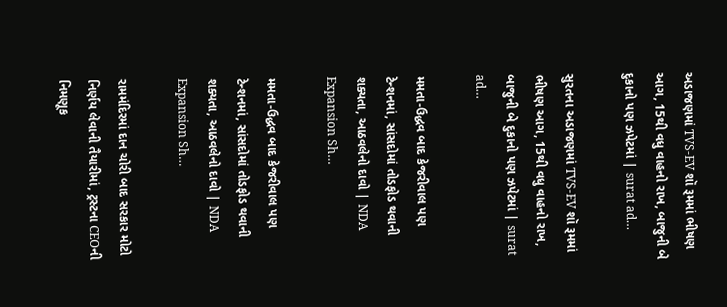અડાજણમાં TVS-EV શૉ રૂમમાં ભીષણ આગ, 15થી વધુ વાહનો રાખ, બાજુની બે દુકાનો પણ ઝપેટમાં | surat ad…

સુરતના અડાજણમાં TVS-EV શૉ રૂમમાં ભીષણ આગ, 15થી વધુ વાહનો રાખ, બાજુની બે દુકાનો પણ ઝપેટમાં | surat ad…

મમતા-ઉદ્ધવ બાદ કેજરીવાલ પણ ટેન્શનમાં, સાંસદોમાં તોડફોડ થવાની શક્યતા, આઠવલેનો દાવો | NDA Expansion Sh…

મમતા-ઉદ્ધવ બાદ કેજરીવાલ પણ ટેન્શનમાં, સાંસદોમાં તોડફોડ થવાની શક્યતા, આઠવલેનો દાવો | NDA Expansion Sh…

રામમંદિરમાં દાન ચોરી બાદ સરકાર મોટો નિર્ણય લેવાની તૈયારીમાં, ટ્રસ્ટના CEOની નિમણૂક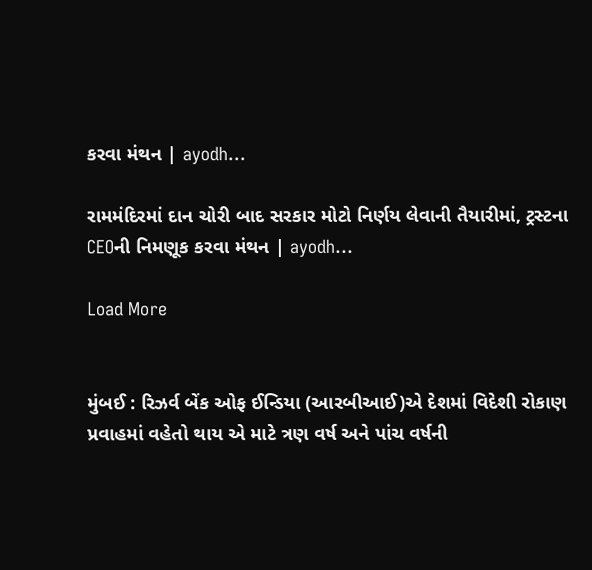કરવા મંથન | ayodh…

રામમંદિરમાં દાન ચોરી બાદ સરકાર મોટો નિર્ણય લેવાની તૈયારીમાં, ટ્રસ્ટના CEOની નિમણૂક કરવા મંથન | ayodh…

Load More


મુંબઈ : રિઝર્વ બેંક ઓફ ઈન્ડિયા (આરબીઆઈ)એ દેશમાં વિદેશી રોકાણ પ્રવાહમાં વહેતો થાય એ માટે ત્રણ વર્ષ અને પાંચ વર્ષની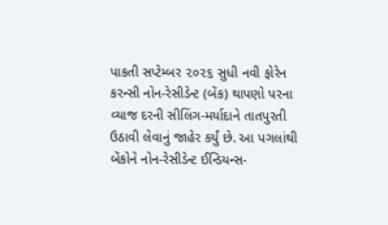પાકતી સપ્ટેમ્બર ૨૦૨૬ સુધી નવી ફોરેન કરન્સી નોન-રેસીડેન્ટ (બેંક) થાપણો પરના વ્યાજ દરની સીલિંગ-મર્યાદાને તાતપુરતી ઉઠાવી લેવાનું જાહેર કર્યું છે. આ પગલાંથી બેંકોને નોન-રેસીડેન્ટ ઈન્ડિયન્સ-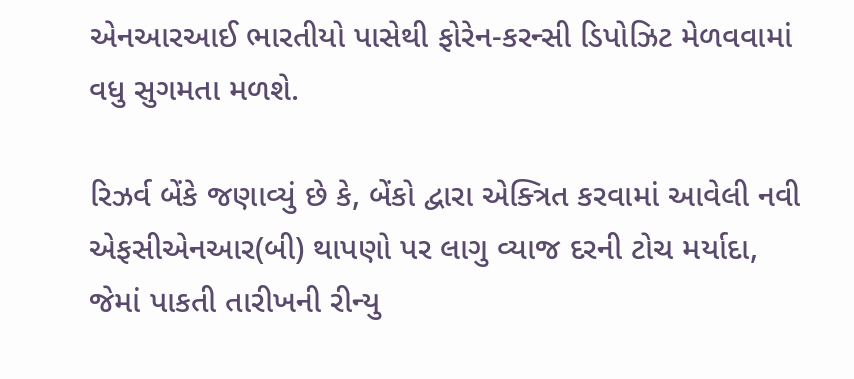એનઆરઆઈ ભારતીયો પાસેથી ફોરેન-કરન્સી ડિપોઝિટ મેળવવામાં વધુ સુગમતા મળશે.

રિઝર્વ બેંકે જણાવ્યું છે કે, બેંકો દ્વારા એક્ત્રિત કરવામાં આવેલી નવી એફસીએનઆર(બી) થાપણો પર લાગુ વ્યાજ દરની ટોચ મર્યાદા, જેમાં પાકતી તારીખની રીન્યુ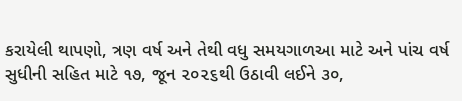કરાયેલી થાપણો, ત્રણ વર્ષ અને તેથી વધુ સમયગાળઆ માટે અને પાંચ વર્ષ સુધીની સહિત માટે ૧૭, જૂન ૨૦૨૬થી ઉઠાવી લઈને ૩૦,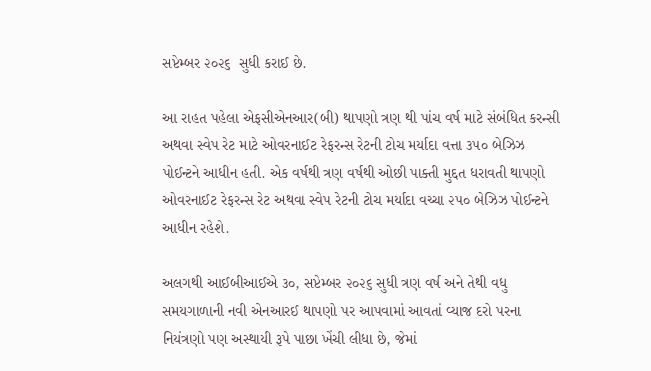સપ્ટેમ્બર ૨૦૨૬  સુધી કરાઈ છે.

આ રાહત પહેલા એફસીએનઆર(બી) થાપણો ત્રણ થી પાંચ વર્ષ માટે સંબંધિત કરન્સી અથવા સ્વેપ રેટ માટે ઓવરનાઈટ રેફરન્સ રેટની ટોચ મર્યાદા વત્તા ૩૫૦ બેઝિઝ પોઈન્ટને આધીન હતી. એક વર્ષથી ત્રણ વર્ષથી ઓછી પાક્તી મુદ્દત ધરાવતી થાપણો ઓવરનાઈટ રેફરન્સ રેટ અથવા સ્વેપ રેટની ટોચ મર્યાદા વચ્ચા ૨૫૦ બેઝિઝ પોઈન્ટને આધીન રહેશે.

અલગથી આઈબીઆઈએ ૩૦, સપ્ટેમ્બર ૨૦૨૬ સુધી ત્રણ વર્ષ અને તેથી વધુ સમયગાળાની નવી એનઆરઈ થાપણો પર આપવામાં આવતાં વ્યાજ દરો પરના નિયંત્રણો પણ અસ્થાયી રૂપે પાછા ખેંચી લીધા છે, જેમાં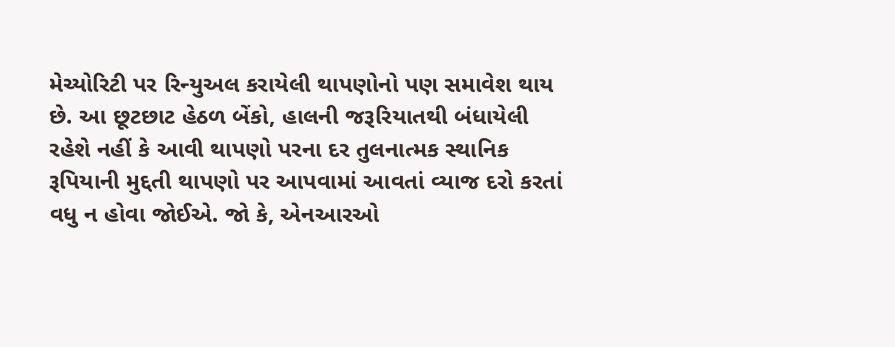મેચ્યોરિટી પર રિન્યુઅલ કરાયેલી થાપણોનો પણ સમાવેશ થાય છે. આ છૂટછાટ હેઠળ બેંકો, હાલની જરૂરિયાતથી બંધાયેલી રહેશે નહીં કે આવી થાપણો પરના દર તુલનાત્મક સ્થાનિક રૂપિયાની મુદ્દતી થાપણો પર આપવામાં આવતાં વ્યાજ દરો કરતાં વધુ ન હોવા જોઈએ. જો કે, એનઆરઓ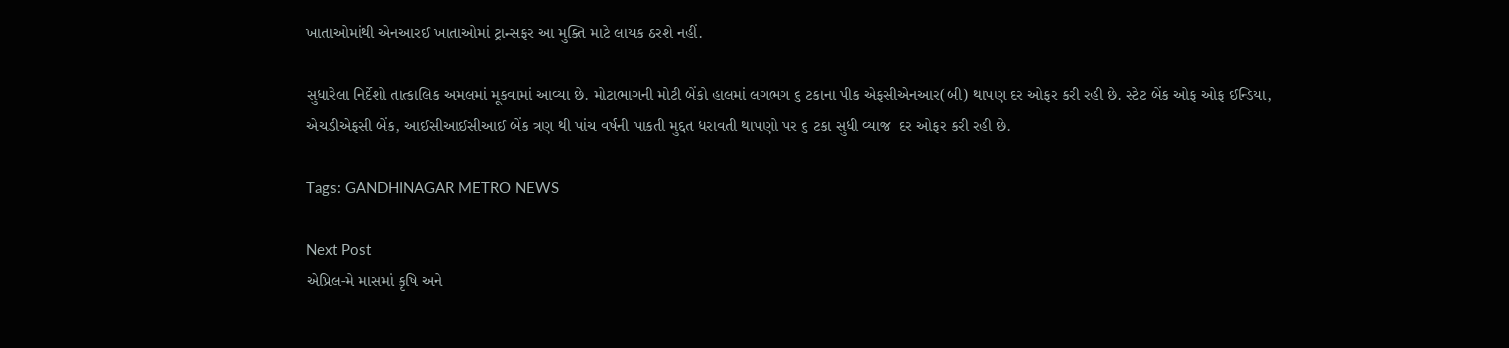ખાતાઓમાંથી એનઆરઈ ખાતાઓમાં ટ્રાન્સફર આ મુક્તિ માટે લાયક ઠરશે નહીં.

સુધારેલા નિર્દેશો તાત્કાલિક અમલમાં મૂકવામાં આવ્યા છે. મોટાભાગની મોટી બેંકો હાલમાં લગભગ ૬ ટકાના પીક એફસીએનઆર(બી) થાપણ દર ઓફર કરી રહી છે. સ્ટેટ બેંક ઓફ ઓફ ઈન્ડિયા, એચડીએફસી બેંક, આઈસીઆઈસીઆઈ બેંક ત્રણ થી પાંચ વર્ષની પાકતી મુદ્દત ધરાવતી થાપણો પર ૬ ટકા સુધી વ્યાજ  દર ઓફર કરી રહી છે.

Tags: GANDHINAGAR METRO NEWS

Next Post
એપ્રિલ-મે માસમાં કૃષિ અને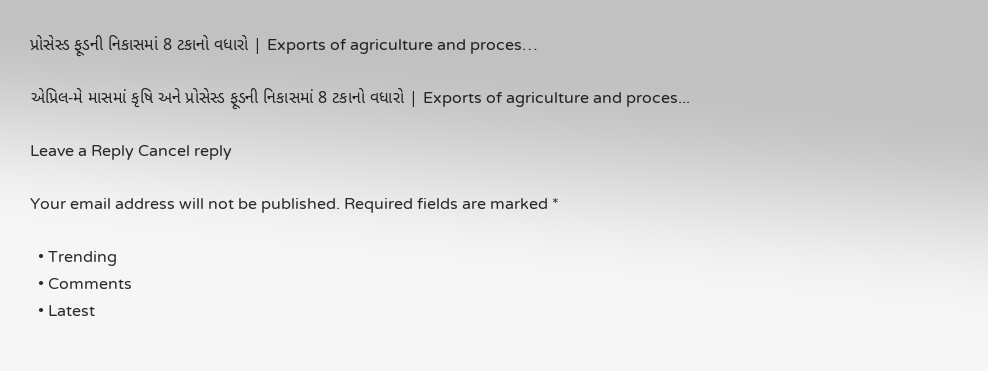પ્રોસેસ્ડ ફૂડની નિકાસમાં 8 ટકાનો વધારો | Exports of agriculture and proces…

એપ્રિલ-મે માસમાં કૃષિ અને પ્રોસેસ્ડ ફૂડની નિકાસમાં 8 ટકાનો વધારો | Exports of agriculture and proces...

Leave a Reply Cancel reply

Your email address will not be published. Required fields are marked *

  • Trending
  • Comments
  • Latest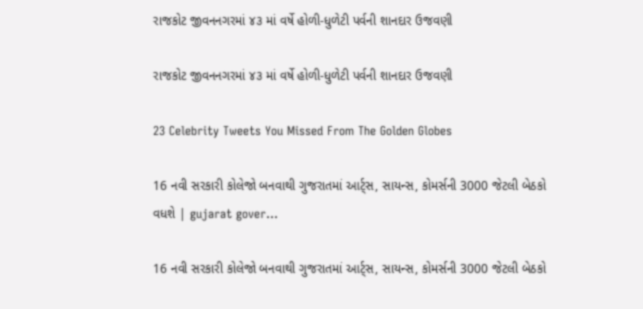રાજકોટ જીવનનગરમાં ૪૩ માં વર્ષે હોળી-ધુળેટી પર્વની શાનદાર ઉજવણી

રાજકોટ જીવનનગરમાં ૪૩ માં વર્ષે હોળી-ધુળેટી પર્વની શાનદાર ઉજવણી

23 Celebrity Tweets You Missed From The Golden Globes

16 નવી સરકારી કોલેજો બનવાથી ગુજરાતમાં આર્ટ્સ, સાયન્સ, કોમર્સની 3000 જેટલી બેઠકો વધશે | gujarat gover…

16 નવી સરકારી કોલેજો બનવાથી ગુજરાતમાં આર્ટ્સ, સાયન્સ, કોમર્સની 3000 જેટલી બેઠકો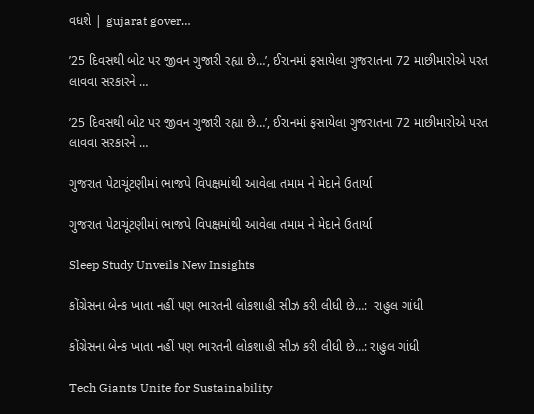વધશે | gujarat gover…

’25 દિવસથી બોટ પર જીવન ગુજારી રહ્યા છે…’, ઈરાનમાં ફસાયેલા ગુજરાતના 72 માછીમારોએ પરત લાવવા સરકારને …

’25 દિવસથી બોટ પર જીવન ગુજારી રહ્યા છે…’, ઈરાનમાં ફસાયેલા ગુજરાતના 72 માછીમારોએ પરત લાવવા સરકારને …

ગુજરાત પેટાચૂંટણીમાં ભાજપે વિપક્ષમાંથી આવેલા તમામ ને મેદાને ઉતાર્યા

ગુજરાત પેટાચૂંટણીમાં ભાજપે વિપક્ષમાંથી આવેલા તમામ ને મેદાને ઉતાર્યા

Sleep Study Unveils New Insights

કોંગ્રેસના બેન્ક ખાતા નહીં પણ ભારતની લોકશાહી સીઝ કરી લીધી છે…:  રાહુલ ગાંધી

કોંગ્રેસના બેન્ક ખાતા નહીં પણ ભારતની લોકશાહી સીઝ કરી લીધી છે…: રાહુલ ગાંધી

Tech Giants Unite for Sustainability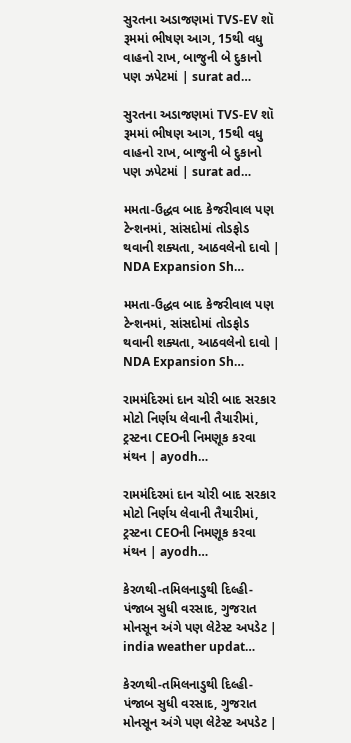સુરતના અડાજણમાં TVS-EV શૉ રૂમમાં ભીષણ આગ, 15થી વધુ વાહનો રાખ, બાજુની બે દુકાનો પણ ઝપેટમાં | surat ad…

સુરતના અડાજણમાં TVS-EV શૉ રૂમમાં ભીષણ આગ, 15થી વધુ વાહનો રાખ, બાજુની બે દુકાનો પણ ઝપેટમાં | surat ad…

મમતા-ઉદ્ધવ બાદ કેજરીવાલ પણ ટેન્શનમાં, સાંસદોમાં તોડફોડ થવાની શક્યતા, આઠવલેનો દાવો | NDA Expansion Sh…

મમતા-ઉદ્ધવ બાદ કેજરીવાલ પણ ટેન્શનમાં, સાંસદોમાં તોડફોડ થવાની શક્યતા, આઠવલેનો દાવો | NDA Expansion Sh…

રામમંદિરમાં દાન ચોરી બાદ સરકાર મોટો નિર્ણય લેવાની તૈયારીમાં, ટ્રસ્ટના CEOની નિમણૂક કરવા મંથન | ayodh…

રામમંદિરમાં દાન ચોરી બાદ સરકાર મોટો નિર્ણય લેવાની તૈયારીમાં, ટ્રસ્ટના CEOની નિમણૂક કરવા મંથન | ayodh…

કેરળથી-તમિલનાડુથી દિલ્હી-પંજાબ સુધી વરસાદ, ગુજરાત મોનસૂન અંગે પણ લેટેસ્ટ અપડેટ | india weather updat…

કેરળથી-તમિલનાડુથી દિલ્હી-પંજાબ સુધી વરસાદ, ગુજરાત મોનસૂન અંગે પણ લેટેસ્ટ અપડેટ |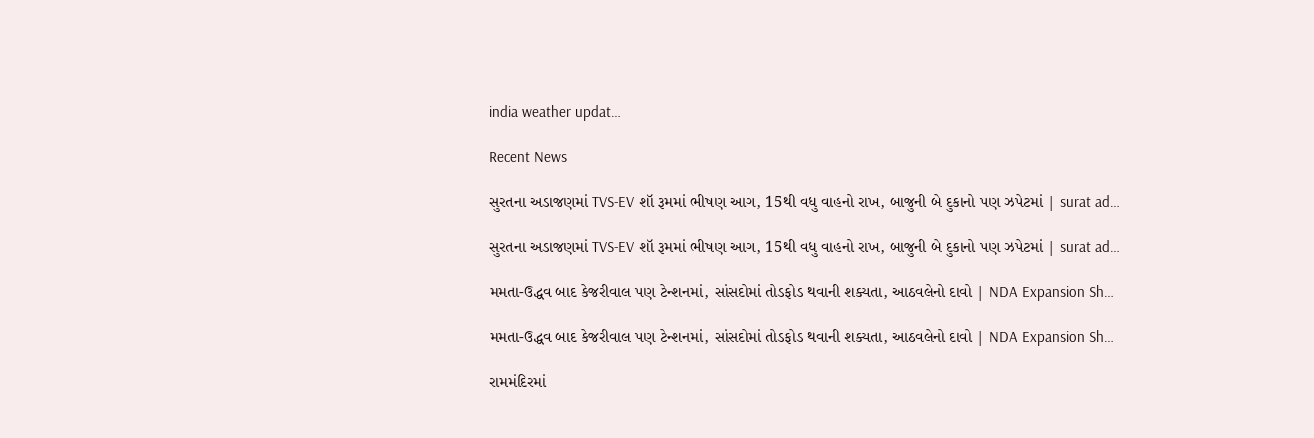india weather updat…

Recent News

સુરતના અડાજણમાં TVS-EV શૉ રૂમમાં ભીષણ આગ, 15થી વધુ વાહનો રાખ, બાજુની બે દુકાનો પણ ઝપેટમાં | surat ad…

સુરતના અડાજણમાં TVS-EV શૉ રૂમમાં ભીષણ આગ, 15થી વધુ વાહનો રાખ, બાજુની બે દુકાનો પણ ઝપેટમાં | surat ad…

મમતા-ઉદ્ધવ બાદ કેજરીવાલ પણ ટેન્શનમાં, સાંસદોમાં તોડફોડ થવાની શક્યતા, આઠવલેનો દાવો | NDA Expansion Sh…

મમતા-ઉદ્ધવ બાદ કેજરીવાલ પણ ટેન્શનમાં, સાંસદોમાં તોડફોડ થવાની શક્યતા, આઠવલેનો દાવો | NDA Expansion Sh…

રામમંદિરમાં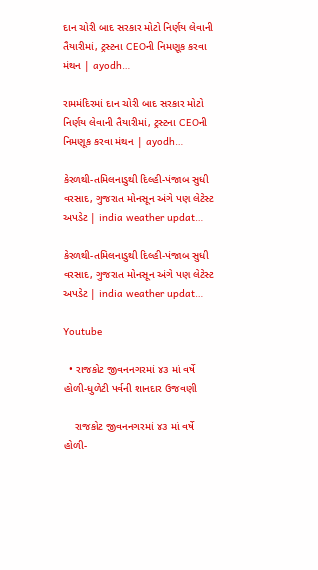દાન ચોરી બાદ સરકાર મોટો નિર્ણય લેવાની તૈયારીમાં, ટ્રસ્ટના CEOની નિમણૂક કરવા મંથન | ayodh…

રામમંદિરમાં દાન ચોરી બાદ સરકાર મોટો નિર્ણય લેવાની તૈયારીમાં, ટ્રસ્ટના CEOની નિમણૂક કરવા મંથન | ayodh…

કેરળથી-તમિલનાડુથી દિલ્હી-પંજાબ સુધી વરસાદ, ગુજરાત મોનસૂન અંગે પણ લેટેસ્ટ અપડેટ | india weather updat…

કેરળથી-તમિલનાડુથી દિલ્હી-પંજાબ સુધી વરસાદ, ગુજરાત મોનસૂન અંગે પણ લેટેસ્ટ અપડેટ | india weather updat…

Youtube

  • રાજકોટ જીવનનગરમાં ૪૩ માં વર્ષે હોળી-ધુળેટી પર્વની શાનદાર ઉજવણી

    રાજકોટ જીવનનગરમાં ૪૩ માં વર્ષે હોળી-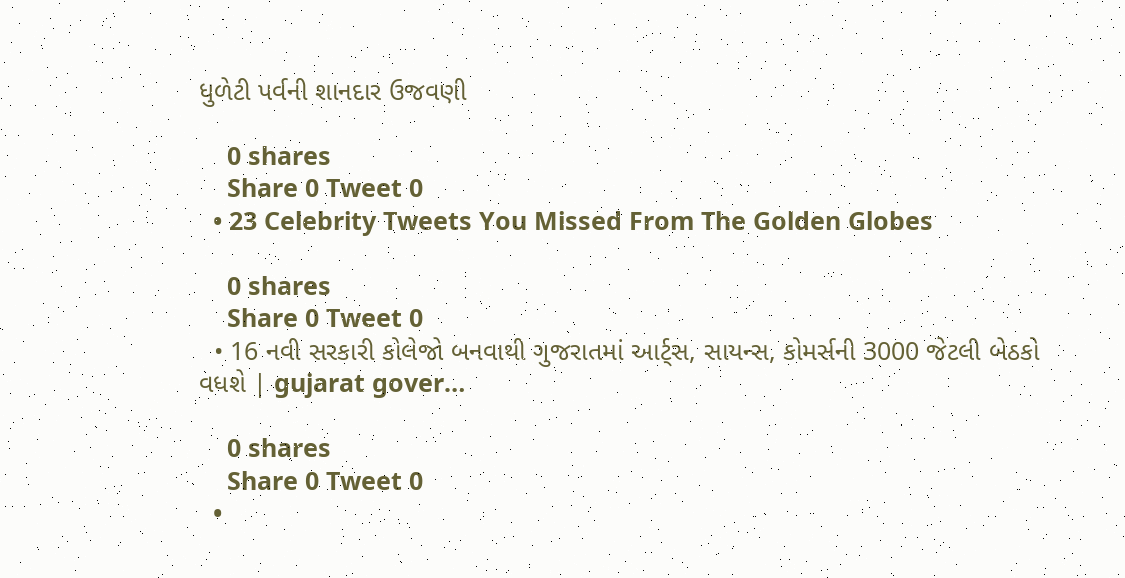ધુળેટી પર્વની શાનદાર ઉજવણી

    0 shares
    Share 0 Tweet 0
  • 23 Celebrity Tweets You Missed From The Golden Globes

    0 shares
    Share 0 Tweet 0
  • 16 નવી સરકારી કોલેજો બનવાથી ગુજરાતમાં આર્ટ્સ, સાયન્સ, કોમર્સની 3000 જેટલી બેઠકો વધશે | gujarat gover…

    0 shares
    Share 0 Tweet 0
  •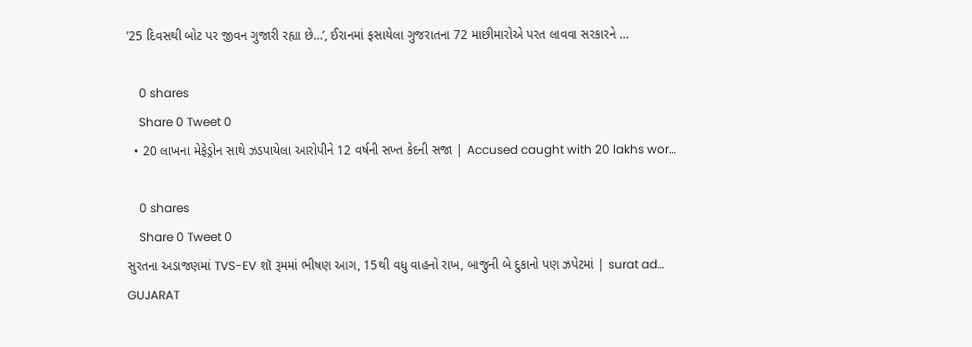’25 દિવસથી બોટ પર જીવન ગુજારી રહ્યા છે…’, ઈરાનમાં ફસાયેલા ગુજરાતના 72 માછીમારોએ પરત લાવવા સરકારને …

    0 shares
    Share 0 Tweet 0
  • 20 લાખના મેફેડ્રોન સાથે ઝડપાયેલા આરોપીને 12 વર્ષની સખ્ત કેદની સજા | Accused caught with 20 lakhs wor…

    0 shares
    Share 0 Tweet 0
સુરતના અડાજણમાં TVS-EV શૉ રૂમમાં ભીષણ આગ, 15થી વધુ વાહનો રાખ, બાજુની બે દુકાનો પણ ઝપેટમાં | surat ad…
GUJARAT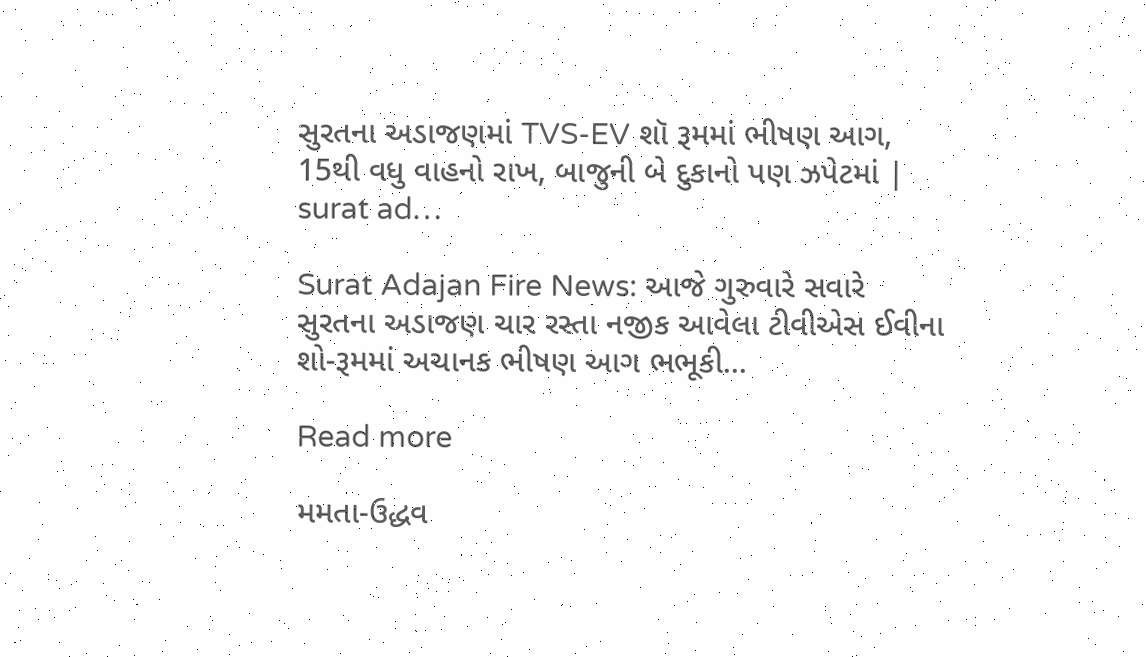સુરતના અડાજણમાં TVS-EV શૉ રૂમમાં ભીષણ આગ, 15થી વધુ વાહનો રાખ, બાજુની બે દુકાનો પણ ઝપેટમાં | surat ad…

Surat Adajan Fire News: આજે ગુરુવારે સવારે સુરતના અડાજણ ચાર રસ્તા નજીક આવેલા ટીવીએસ ઈવીના શો-રૂમમાં અચાનક ભીષણ આગ ભભૂકી...

Read more

મમતા-ઉદ્ધવ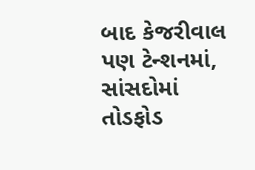બાદ કેજરીવાલ પણ ટેન્શનમાં, સાંસદોમાં તોડફોડ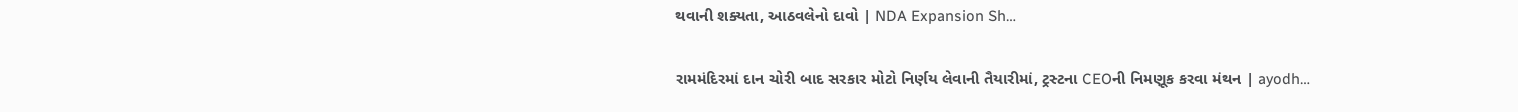થવાની શક્યતા, આઠવલેનો દાવો | NDA Expansion Sh…

રામમંદિરમાં દાન ચોરી બાદ સરકાર મોટો નિર્ણય લેવાની તૈયારીમાં, ટ્રસ્ટના CEOની નિમણૂક કરવા મંથન | ayodh…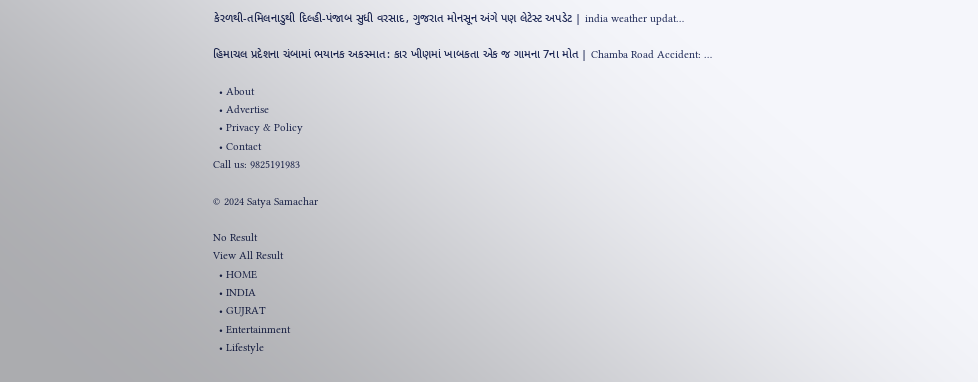કેરળથી-તમિલનાડુથી દિલ્હી-પંજાબ સુધી વરસાદ, ગુજરાત મોનસૂન અંગે પણ લેટેસ્ટ અપડેટ | india weather updat…

હિમાચલ પ્રદેશના ચંબામાં ભયાનક અકસ્માત: કાર ખીણમાં ખાબકતા એક જ ગામના 7ના મોત | Chamba Road Accident: …

  • About
  • Advertise
  • Privacy & Policy
  • Contact
Call us: 9825191983

© 2024 Satya Samachar

No Result
View All Result
  • HOME
  • INDIA
  • GUJRAT
  • Entertainment
  • Lifestyle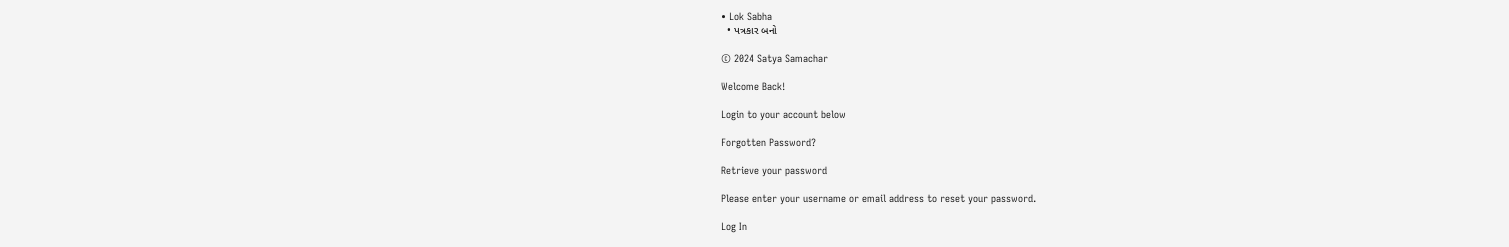• Lok Sabha
  • પત્રકાર બનો

© 2024 Satya Samachar

Welcome Back!

Login to your account below

Forgotten Password?

Retrieve your password

Please enter your username or email address to reset your password.

Log In